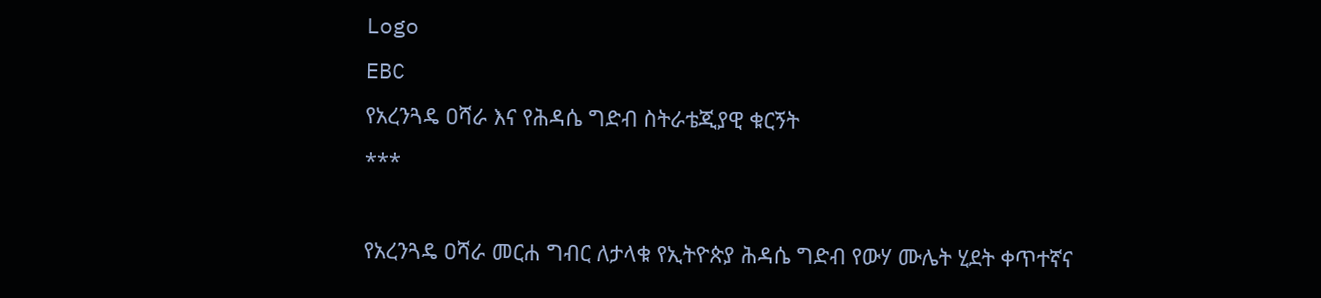Logo
EBC
የአረንጓዴ ዐሻራ እና የሕዳሴ ግድብ ስትራቴጂያዊ ቁርኝት
***

የአረንጓዴ ዐሻራ መርሐ ግብር ለታላቁ የኢትዮጵያ ሕዳሴ ግድብ የውሃ ሙሌት ሂደት ቀጥተኛና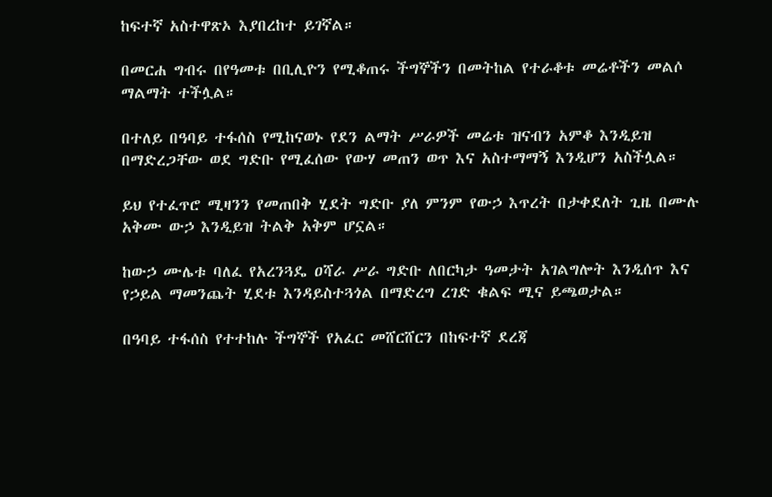ከፍተኛ አስተዋጽኦ እያበረከተ ይገኛል።

በመርሐ ግብሩ በየዓመቱ በቢሊዮን የሚቆጠሩ ችግኞችን በመትከል የተራቆቱ መሬቶችን መልሶ ማልማት ተችሏል።

በተለይ በዓባይ ተፋሰስ የሚከናወኑ የደን ልማት ሥራዎች መሬቱ ዝናብን አምቆ እንዲይዝ በማድረጋቸው ወደ ግድቡ የሚፈሰው የውሃ መጠን ወጥ እና አስተማማኝ እንዲሆን አስችሏል።

ይህ የተፈጥሮ ሚዛንን የመጠበቅ ሂደት ግድቡ ያለ ምንም የውኃ እጥረት በታቀደለት ጊዜ በሙሉ አቅሙ ውኃ እንዲይዝ ትልቅ አቅም ሆኗል።

ከውኃ ሙሌቱ ባለፈ የአረንጓዴ ዐሻራ ሥራ ግድቡ ለበርካታ ዓመታት አገልግሎት እንዲሰጥ እና የኃይል ማመንጨት ሂደቱ እንዳይስተጓጎል በማድረግ ረገድ ቁልፍ ሚና ይጫወታል።

በዓባይ ተፋሰስ የተተከሉ ችግኞች የአፈር መሸርሸርን በከፍተኛ ደረጃ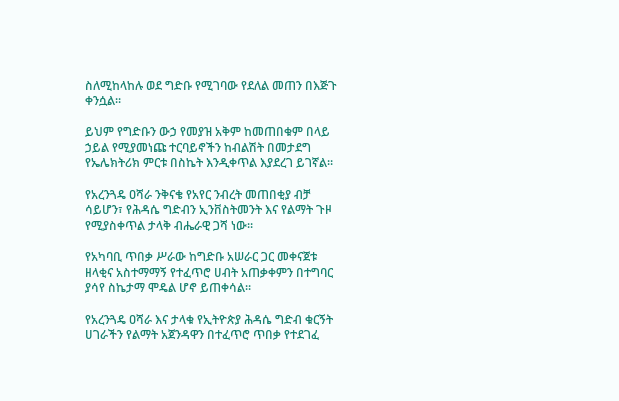ስለሚከላከሉ ወደ ግድቡ የሚገባው የደለል መጠን በእጅጉ ቀንሷል።

ይህም የግድቡን ውኃ የመያዝ አቅም ከመጠበቁም በላይ ኃይል የሚያመነጩ ተርባይኖችን ከብልሽት በመታደግ የኤሌክትሪክ ምርቱ በስኬት እንዲቀጥል እያደረገ ይገኛል።

የአረንጓዴ ዐሻራ ንቅናቄ የአየር ንብረት መጠበቂያ ብቻ ሳይሆን፣ የሕዳሴ ግድብን ኢንቨስትመንት እና የልማት ጉዞ የሚያስቀጥል ታላቅ ብሔራዊ ጋሻ ነው።

የአካባቢ ጥበቃ ሥራው ከግድቡ አሠራር ጋር መቀናጀቱ ዘላቂና አስተማማኝ የተፈጥሮ ሀብት አጠቃቀምን በተግባር ያሳየ ስኬታማ ሞዴል ሆኖ ይጠቀሳል።

የአረንጓዴ ዐሻራ እና ታላቁ የኢትዮጵያ ሕዳሴ ግድብ ቁርኝት ሀገራችን የልማት አጀንዳዋን በተፈጥሮ ጥበቃ የተደገፈ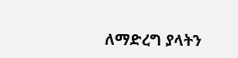ለማድረግ ያላትን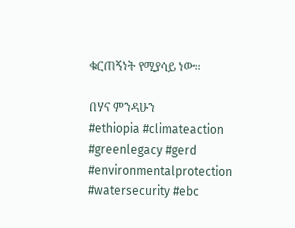ቁርጠኝነት የሚያሳይ ነው።

በሃና ምንዳሁን
#ethiopia #climateaction #greenlegacy #gerd #environmentalprotection #watersecurity #ebc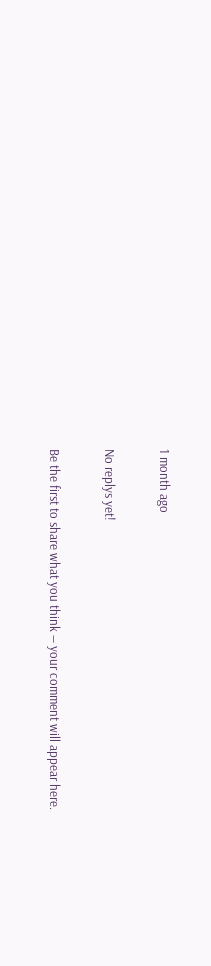1 month ago

No replys yet!

Be the first to share what you think — your comment will appear here.